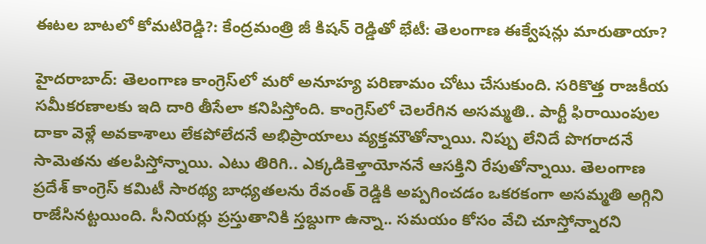ఈటల బాటలో కోమటిరెడ్డి?: కేంద్రమంత్రి జీ కిషన్ రెడ్డితో భేటీ: తెలంగాణ ఈక్వేషన్లు మారుతాయా?

హైదరాబాద్: తెలంగాణ కాంగ్రెస్‌లో మరో అనూహ్య పరిణామం చోటు చేసుకుంది. సరికొత్త రాజకీయ సమీకరణాలకు ఇది దారి తీసేలా కనిపిస్తోంది. కాంగ్రెస్‌లో చెలరేగిన అసమ్మతి.. పార్టీ ఫిరాయింపుల దాకా వెళ్లే అవకాశాలు లేకపోలేదనే అభిప్రాయాలు వ్యక్తమౌతోన్నాయి. నిప్పు లేనిదే పొగరాదనే సామెతను తలపిస్తోన్నాయి. ఎటు తిరిగి.. ఎక్కడికెళ్తాయోననే ఆసక్తిని రేపుతోన్నాయి. తెలంగాణ ప్రదేశ్ కాంగ్రెస్ కమిటీ సారథ్య బాధ్యతలను రేవంత్ రెడ్డికి అప్పగించడం ఒకరకంగా అసమ్మతి అగ్గిని రాజేసినట్టయింది. సీనియర్లు ప్రస్తుతానికి స్తబ్దుగా ఉన్నా.. సమయం కోసం వేచి చూస్తోన్నారని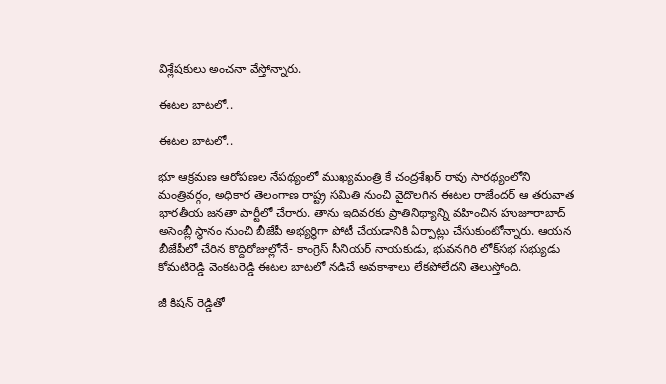విశ్లేషకులు అంచనా వేస్తోన్నారు.

ఈటల బాటలో..

ఈటల బాటలో..

భూ ఆక్రమణ ఆరోపణల నేపథ్యంలో ముఖ్యమంత్రి కే చంద్రశేఖర్ రావు సారథ్యంలోని మంత్రివర్గం, అధికార తెలంగాణ రాష్ట్ర సమితి నుంచి వైదొలగిన ఈటల రాజేందర్ ఆ తరువాత భారతీయ జనతా పార్టీలో చేరారు. తాను ఇదివరకు ప్రాతినిథ్యాన్ని వహించిన హుజూరాబాద్ అసెంబ్లీ స్థానం నుంచి బీజేపీ అభ్యర్థిగా పోటీ చేయడానికి ఏర్పాట్లు చేసుకుంటోన్నారు. ఆయన బీజేపీలో చేరిన కొద్దిరోజుల్లోనే- కాంగ్రెస్ సీనియర్ నాయకుడు, భువనగిరి లోక్‌సభ సభ్యుడు కోమటిరెడ్డి వెంకటరెడ్డి ఈటల బాటలో నడిచే అవకాశాలు లేకపోలేదని తెలుస్తోంది.

జీ కిషన్ రెడ్డితో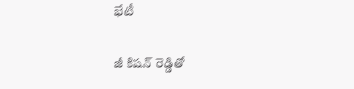భేటీ

జీ కిషన్ రెడ్డితో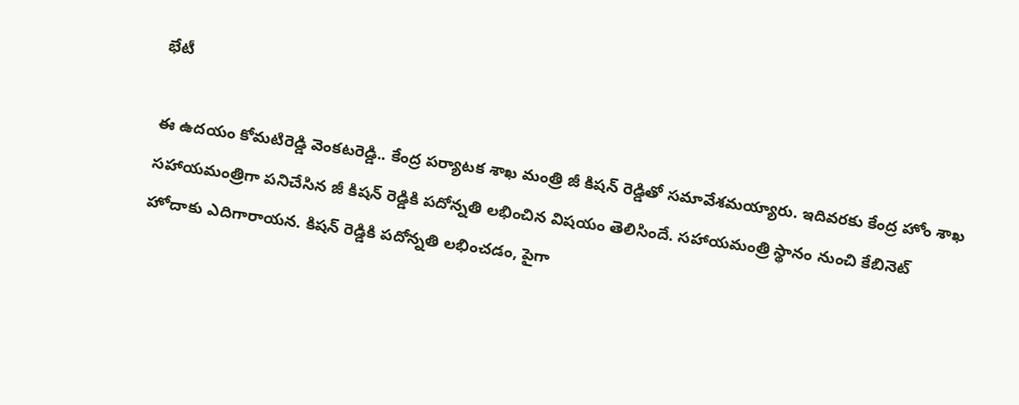భేటీ

ఈ ఉదయం కోమటిరెడ్డి వెంకటరెడ్డి.. కేంద్ర పర్యాటక శాఖ మంత్రి జీ కిషన్ రెడ్డితో సమావేశమయ్యారు. ఇదివరకు కేంద్ర హోం శాఖ సహాయమంత్రిగా పనిచేసిన జీ కిషన్ రెడ్డికి పదోన్నతి లభించిన విషయం తెలిసిందే. సహాయమంత్రి స్థానం నుంచి కేబినెట్ హోదాకు ఎదిగారాయన. కిషన్ రెడ్డికి పదోన్నతి లభించడం, పైగా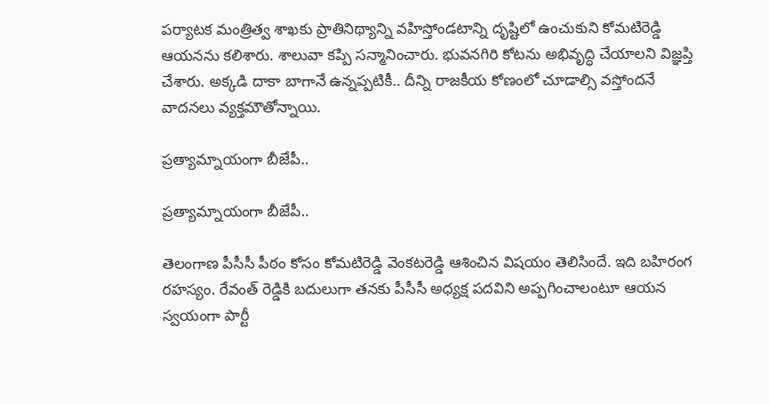పర్యాటక మంత్రిత్వ శాఖకు ప్రాతినిథ్యాన్ని వహిస్తోండటాన్ని దృష్టిలో ఉంచుకుని కోమటిరెడ్డి ఆయనను కలిశారు. శాలువా కప్పి సన్మానించారు. భువనగిరి కోటను అభివృద్ధి చేయాలని విజ్ఞప్తి చేశారు. అక్కడి దాకా బాగానే ఉన్నప్పటికీ.. దీన్ని రాజకీయ కోణంలో చూడాల్సి వస్తోందనే వాదనలు వ్యక్తమౌతోన్నాయి.

ప్రత్యామ్నాయంగా బీజేపీ..

ప్రత్యామ్నాయంగా బీజేపీ..

తెలంగాణ పీసీసీ పీఠం కోసం కోమటిరెడ్డి వెంకటరెడ్డి ఆశించిన విషయం తెలిసిందే. ఇది బహిరంగ రహస్యం. రేవంత్ రెడ్డికి బదులుగా తనకు పీసీసీ అధ్యక్ష పదవిని అప్పగించాలంటూ ఆయన స్వయంగా పార్టీ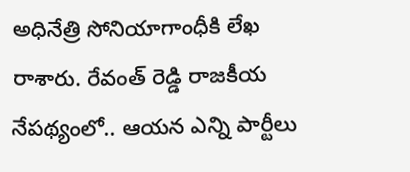అధినేత్రి సోనియాగాంధీకి లేఖ రాశారు. రేవంత్ రెడ్డి రాజకీయ నేపథ్యంలో.. ఆయన ఎన్ని పార్టీలు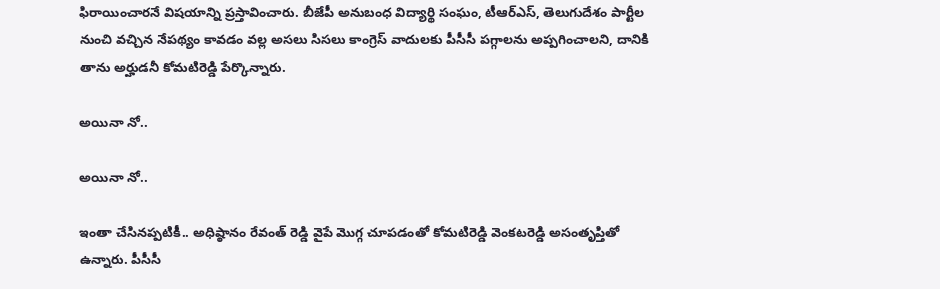ఫిరాయించారనే విషయాన్ని ప్రస్తావించారు. బీజేపీ అనుబంధ విద్యార్థి సంఘం, టీఆర్ఎస్, తెలుగుదేశం పార్టీల నుంచి వచ్చిన నేపథ్యం కావడం వల్ల అసలు సిసలు కాంగ్రెస్ వాదులకు పీసీసీ పగ్గాలను అప్పగించాలని, దానికి తాను అర్హుడనీ కోమటిరెడ్డి పేర్కొన్నారు.

అయినా నో..

అయినా నో..

ఇంతా చేసినప్పటికీ.. అధిష్ఠానం రేవంత్ రెడ్డి వైపే మొగ్గ చూపడంతో కోమటిరెడ్డి వెంకటరెడ్డి అసంతృప్తితో ఉన్నారు. పీసీసీ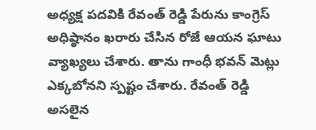అధ్యక్ష పదవికి రేవంత్ రెడ్డి పేరును కాంగ్రెస్ అధిష్ఠానం ఖరారు చేసిన రోజే ఆయన ఘాటు వ్యాఖ్యలు చేశారు. తాను గాంధీ భవన్ మెట్లు ఎక్కబోనని స్పష్టం చేశారు. రేవంత్ రెడ్డి అసలైన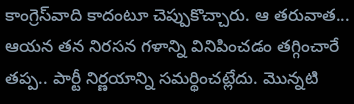కాంగ్రెస్‌వాది కాదంటూ చెప్పుకొచ్చారు. ఆ తరువాత... ఆయన తన నిరసన గళాన్ని వినిపించడం తగ్గించారే తప్ప.. పార్టీ నిర్ణయాన్ని సమర్థించట్లేదు. మొన్నటి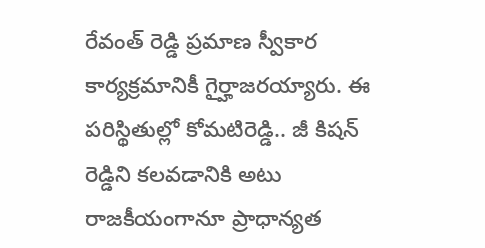రేవంత్ రెడ్డి ప్రమాణ స్వీకార కార్యక్రమానికీ గైర్హాజరయ్యారు. ఈ పరిస్థితుల్లో కోమటిరెడ్డి.. జీ కిషన్ రెడ్డిని కలవడానికి అటు రాజకీయంగానూ ప్రాధాన్యత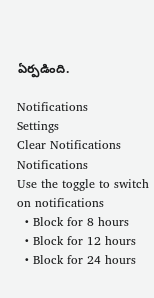ఏర్పడింది.

Notifications
Settings
Clear Notifications
Notifications
Use the toggle to switch on notifications
  • Block for 8 hours
  • Block for 12 hours
  • Block for 24 hours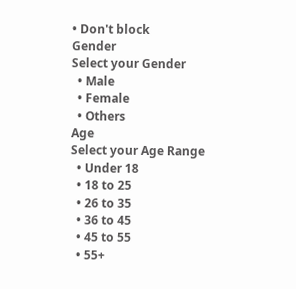• Don't block
Gender
Select your Gender
  • Male
  • Female
  • Others
Age
Select your Age Range
  • Under 18
  • 18 to 25
  • 26 to 35
  • 36 to 45
  • 45 to 55
  • 55+